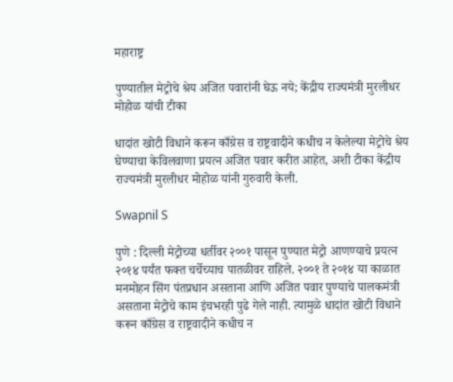महाराष्ट्र

पुण्यातील मेट्रोचे श्रेय अजित पवारांनी घेऊ नये; केंद्रीय राज्यमंत्री मुरलीधर मोहोळ यांची टीका

धादांत खोटी विधाने करून काँग्रेस व राष्ट्रवादीने कधीच न केलेल्या मेट्रोचे श्रेय घेण्याचा केविलवाणा प्रयत्न अजित पवार करीत आहेत, अशी टीका केंद्रीय राज्यमंत्री मुरलीधर मोहोळ यांनी गुरुवारी केली.

Swapnil S

पुणे : दिल्ली मेट्रोच्या धर्तीवर २००१ पासून पुण्यात मेट्रो आणण्याचे प्रयत्न २०१४ पर्यंत फक्त चर्चेच्याच पातळीवर राहिले. २००१ ते २०१४ या काळात मनमोहन सिंग पंतप्रधान असताना आणि अजित पवार पुण्याचे पालकमंत्री असताना मेट्रोचे काम इंचभरही पुढे गेले नाही. त्यामुळे धादांत खोटी विधाने करून काँग्रेस व राष्ट्रवादीने कधीच न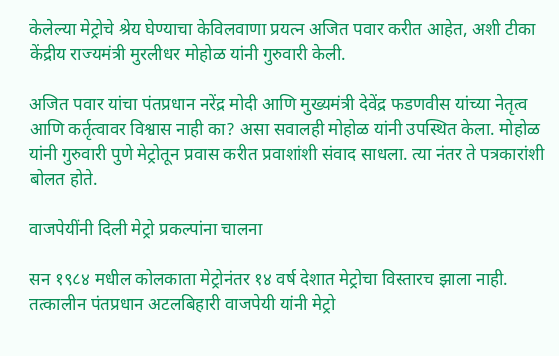केलेल्या मेट्रोचे श्रेय घेण्याचा केविलवाणा प्रयत्न अजित पवार करीत आहेत, अशी टीका केंद्रीय राज्यमंत्री मुरलीधर मोहोळ यांनी गुरुवारी केली.

अजित पवार यांचा पंतप्रधान नरेंद्र मोदी आणि मुख्यमंत्री देवेंद्र फडणवीस यांच्या नेतृत्व आणि कर्तृत्वावर विश्वास नाही का? असा सवालही मोहोळ यांनी उपस्थित केला. मोहोळ यांनी गुरुवारी पुणे मेट्रोतून प्रवास करीत प्रवाशांशी संवाद साधला. त्या नंतर ते पत्रकारांशी बोलत होते.

वाजपेयींनी दिली मेट्रो प्रकल्पांना चालना

सन १९८४ मधील कोलकाता मेट्रोनंतर १४ वर्ष देशात मेट्रोचा विस्तारच झाला नाही. तत्कालीन पंतप्रधान अटलबिहारी वाजपेयी यांनी मेट्रो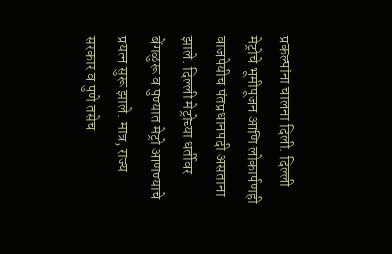प्रकल्पांना चालना दिली. दिल्ली मेट्रोचे भूमीपूजन आणि लोकार्पणही वाजपेयीच पंतप्रधानपदी असताना झाले. दिल्ली मेट्रोच्या धर्तीवर बेंगळुरू व पुण्यात मेट्रो आणण्याचे प्रयत्न सुरू झाले. मात्र, राज्य सरकार व पुणे तसेच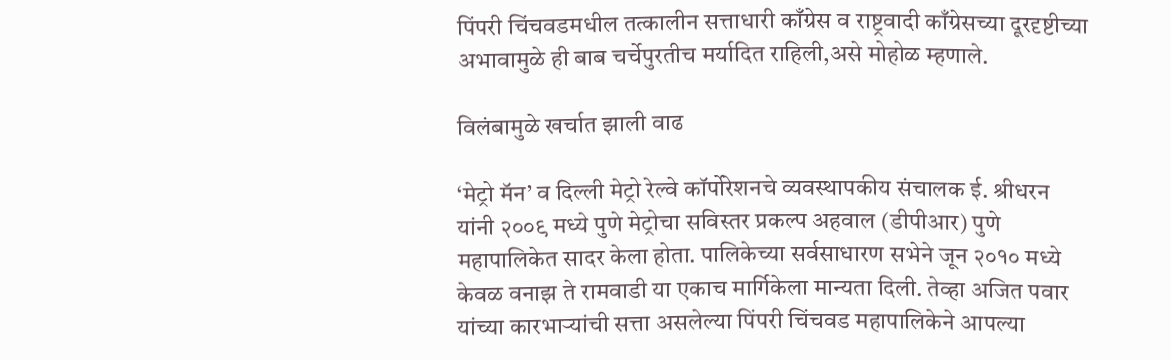पिंपरी चिंचवडमधील तत्कालीन सत्ताधारी काँग्रेस व राष्ट्रवादी काँग्रेसच्या दूरदृष्टीच्या अभावामुळे ही बाब चर्चेपुरतीच मर्यादित राहिली,असे मोहोळ म्हणाले.

विलंबामुळे खर्चात झाली वाढ

‘मेट्रो मॅन’ व दिल्ली मेट्रो रेल्वे कॉर्पोरेशनचे व्यवस्थापकीय संचालक ई. श्रीधरन यांनी २००९ मध्ये पुणे मेट्रोचा सविस्तर प्रकल्प अहवाल (डीपीआर) पुणे महापालिकेत सादर केला होता. पालिकेच्या सर्वसाधारण सभेने जून २०१० मध्ये केवळ वनाझ ते रामवाडी या एकाच मार्गिकेला मान्यता दिली. तेव्हा अजित पवार यांच्या कारभाऱ्यांची सत्ता असलेल्या पिंपरी चिंचवड महापालिकेने आपल्या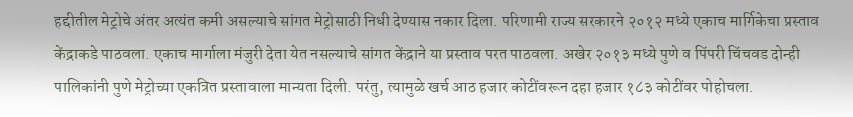हद्दीतील मेट्रोचे अंतर अत्यंत कमी असल्याचे सांगत मेट्रोसाठी निधी देण्यास नकार दिला. परिणामी राज्य सरकारने २०१२ मध्ये एकाच मार्गिकेचा प्रस्ताव केंद्राकडे पाठवला. एकाच मार्गाला मंजुरी देता येत नसल्याचे सांगत केंद्राने या प्रस्ताव परत पाठवला. अखेर २०१३ मध्ये पुणे व पिंपरी चिंचवड दोन्ही पालिकांनी पुणे मेट्रोच्या एकत्रित प्रस्तावाला मान्यता दिली. परंतु, त्यामुळे खर्च आठ हजार कोटींवरून दहा हजार १८३ कोटींवर पोहोचला.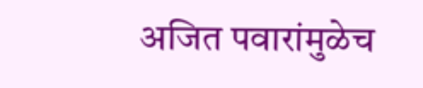अजित पवारांमुळेच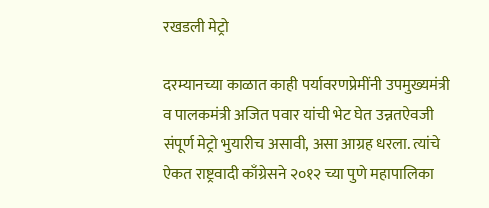रखडली मेट्रो

दरम्यानच्या काळात काही पर्यावरणप्रेमींनी उपमुख्यमंत्री व पालकमंत्री अजित पवार यांची भेट घेत उन्नतऐवजी संपूर्ण मेट्रो भुयारीच असावी, असा आग्रह धरला. त्यांचे ऐकत राष्ट्रवादी काँग्रेसने २०१२ च्या पुणे महापालिका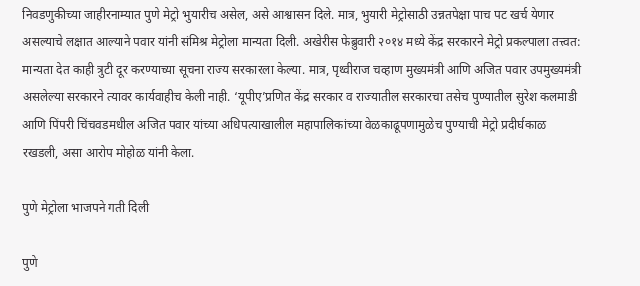निवडणुकीच्या जाहीरनाम्यात पुणे मेट्रो भुयारीच असेल, असे आश्वासन दिले. मात्र, भुयारी मेट्रोसाठी उन्नतपेक्षा पाच पट खर्च येणार असल्याचे लक्षात आल्याने पवार यांनी संमिश्र मेट्रोला मान्यता दिली. अखेरीस फेब्रुवारी २०१४ मध्ये केंद्र सरकारने मेट्रो प्रकल्पाला तत्त्वत: मान्यता देत काही त्रुटी दूर करण्याच्या सूचना राज्य सरकारला केल्या. मात्र, पृथ्वीराज चव्हाण मुख्यमंत्री आणि अजित पवार उपमुख्यमंत्री असलेल्या सरकारने त्यावर कार्यवाहीच केली नाही. ‘यूपीए’प्रणित केंद्र सरकार व राज्यातील सरकारचा तसेच पुण्यातील सुरेश कलमाडी आणि पिंपरी चिंचवडमधील अजित पवार यांच्या अधिपत्याखालील महापालिकांच्या वेळकाढूपणामुळेच पुण्याची मेट्रो प्रदीर्घकाळ रखडली, असा आरोप मोहोळ यांनी केला.

पुणे मेट्रोला भाजपने गती दिली

पुणे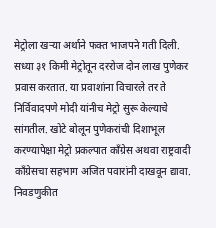मेट्रोला खऱ्या अर्थाने फक्त भाजपने गती दिली. सध्या ३१ किमी मेट्रोतून दररोज दोन लाख पुणेकर प्रवास करतात. या प्रवाशांना विचारले तर ते निर्विवादपणे मोदी यांनीच मेट्रो सुरू केल्याचे सांगतील. खोटे बोलून पुणेकरांची दिशाभूल करण्यापेक्षा मेट्रो प्रकल्पात काँग्रेस अथवा राष्ट्रवादी काँग्रेसचा सहभाग अजित पवारांनी दाखवून द्यावा. निवडणुकीत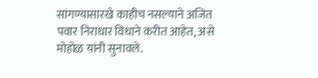सांगण्यासारखे काहीच नसल्याने अजित पवार निराधार विधाने करीत आहेत, असे मोहोळ यांनी सुनावले.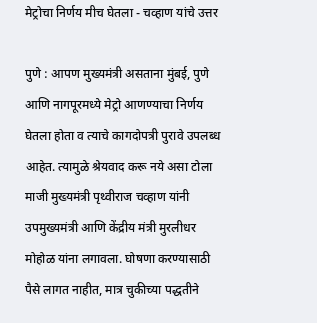मेट्रोचा निर्णय मीच घेतला - चव्हाण यांचे उत्तर

पुणे : आपण मुख्यमंत्री असताना मुंबई, पुणे आणि नागपूरमध्ये मेट्रो आणण्याचा निर्णय घेतला होता व त्याचे कागदोपत्री पुरावे उपलब्ध आहेत. त्यामुळे श्रेयवाद करू नये असा टोला माजी मुख्यमंत्री पृथ्वीराज चव्हाण यांनी उपमुख्यमंत्री आणि केंद्रीय मंत्री मुरलीधर मोहोळ यांना लगावला. घोषणा करण्यासाठी पैसे लागत नाहीत, मात्र चुकीच्या पद्धतीने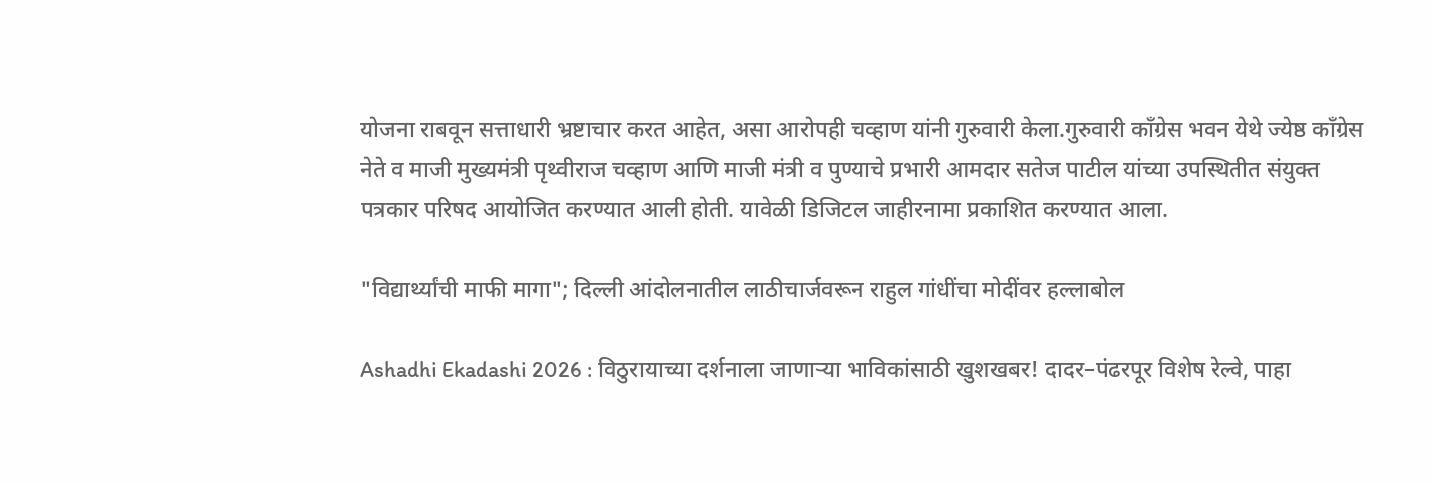योजना राबवून सत्ताधारी भ्रष्टाचार करत आहेत, असा आरोपही चव्हाण यांनी गुरुवारी केला.गुरुवारी काँग्रेस भवन येथे ज्येष्ठ काँग्रेस नेते व माजी मुख्यमंत्री पृथ्वीराज चव्हाण आणि माजी मंत्री व पुण्याचे प्रभारी आमदार सतेज पाटील यांच्या उपस्थितीत संयुक्त पत्रकार परिषद आयोजित करण्यात आली होती. यावेळी डिजिटल जाहीरनामा प्रकाशित करण्यात आला.

"विद्यार्थ्यांची माफी मागा"; दिल्ली आंदोलनातील लाठीचार्जवरून राहुल गांधींचा मोदींवर हल्लाबोल

Ashadhi Ekadashi 2026 : विठुरायाच्या दर्शनाला जाणाऱ्या भाविकांसाठी खुशखबर! दादर–पंढरपूर विशेष रेल्वे, पाहा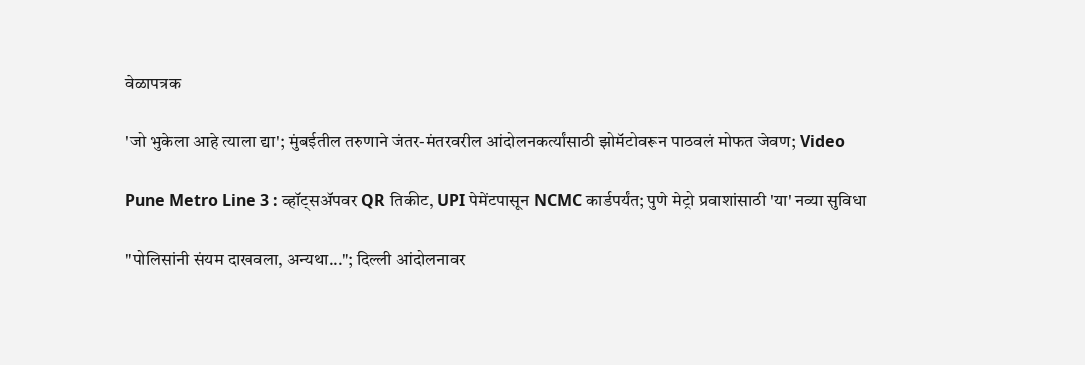वेळापत्रक

'जो भुकेला आहे त्याला द्या'; मुंबईतील तरुणाने जंतर-मंतरवरील आंदोलनकर्त्यांसाठी झोमॅटोवरून पाठवलं मोफत जेवण; Video

Pune Metro Line 3 : व्हॉट्सॲपवर QR तिकीट, UPI पेमेंटपासून NCMC कार्डपर्यंत; पुणे मेट्रो प्रवाशांसाठी 'या' नव्या सुविधा

"पोलिसांनी संयम दाखवला, अन्यथा..."; दिल्ली आंदोलनावर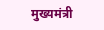मुख्यमंत्री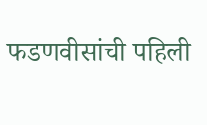फडणवीसांची पहिली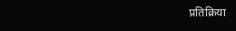प्रतिक्रिया